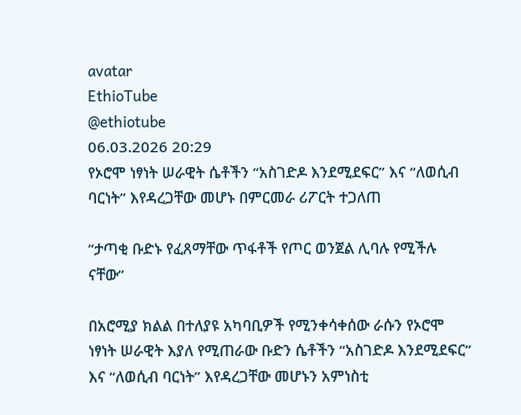avatar
EthioTube
@ethiotube
06.03.2026 20:29
የኦሮሞ ነፃነት ሠራዊት ሴቶችን “አስገድዶ እንደሚደፍር” እና “ለወሲብ ባርነት” እየዳረጋቸው መሆኑ በምርመራ ሪፖርት ተጋለጠ

“ታጣቂ ቡድኑ የፈጸማቸው ጥፋቶች የጦር ወንጀል ሊባሉ የሚችሉ ናቸው”

በአሮሚያ ክልል በተለያዩ አካባቢዎች የሚንቀሳቀሰው ራሱን የኦሮሞ ነፃነት ሠራዊት እያለ የሚጠራው ቡድን ሴቶችን “አስገድዶ እንደሚደፍር” እና “ለወሲብ ባርነት” እየዳረጋቸው መሆኑን አምነስቲ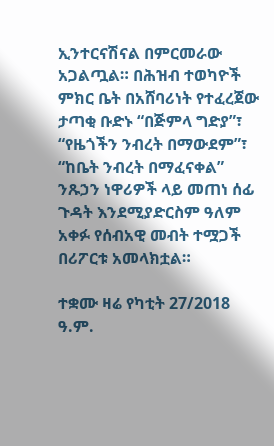ኢንተርናሽናል በምርመራው አጋልጧል። በሕዝብ ተወካዮች ምክር ቤት በአሸባሪነት የተፈረጀው ታጣቂ ቡድኑ “በጅምላ ግድያ”፣ “የዜጎችን ንብረት በማውደም”፣ “ከቤት ንብረት በማፈናቀል” ንጹኃን ነዋሪዎች ላይ መጠነ ሰፊ ጉዳት እንደሚያድርስም ዓለም አቀፉ የሰብአዊ መብት ተሟጋች በሪፖርቱ አመላክቷል።

ተቋሙ ዛሬ የካቲት 27/2018 ዓ.ም.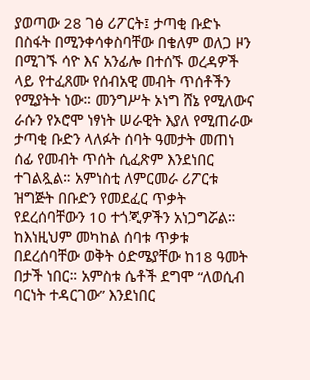ያወጣው 28 ገፅ ሪፖርት፤ ታጣቂ ቡድኑ በስፋት በሚንቀሳቀስባቸው በቄለም ወለጋ ዞን በሚገኙ ሳዮ እና አንፊሎ በተሰኙ ወረዳዎች ላይ የተፈጸሙ የሰብአዊ መብት ጥሰቶችን የሚያትት ነው። መንግሥት ኦነግ ሸኔ የሚለውና ራሱን የኦሮሞ ነፃነት ሠራዊት እያለ የሚጠራው ታጣቂ ቡድን ላለፉት ሰባት ዓመታት መጠነ ሰፊ የመብት ጥሰት ሲፈጽም እንደነበር ተገልጿል። አምነስቲ ለምርመራ ሪፖርቱ ዝግጅት በቡድን የመደፈር ጥቃት የደረሰባቸውን 10 ተጎጂዎችን አነጋግሯል። ከእነዚህም መካከል ሰባቱ ጥቃቱ በደረሰባቸው ወቅት ዕድሜያቸው ከ18 ዓመት በታች ነበር። አምስቱ ሴቶች ደግሞ “ለወሲብ ባርነት ተዳርገው” እንደነበር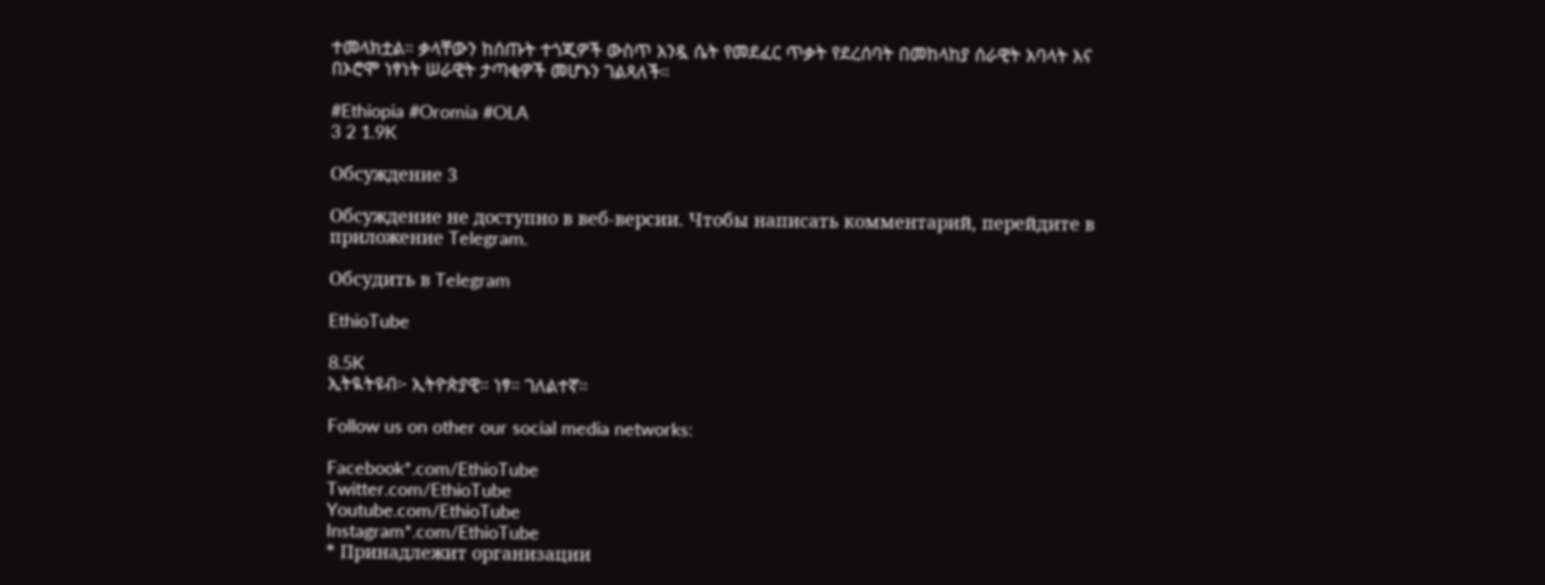ተመላክቷል። ቃላቸውን ከሰጡት ተጎጂዎች ውስጥ አንዷ ሴት የመደፈር ጥቃት የደረሰባት በመከላከያ ሰራዊት አባላት እና በኦሮሞ ነፃነት ሠራዊት ታጣቂዎች መሆኑን ገልጻለች።

#Ethiopia #Oromia #OLA
3 2 1.9K

Обсуждение 3

Обсуждение не доступно в веб-версии. Чтобы написать комментарий, перейдите в приложение Telegram.

Обсудить в Telegram

EthioTube

8.5K
ኢትዪትዩብ፦ ኢትዮጵያዊ። ነፃ። ገለልተኛ።

Follow us on other our social media networks:

Facebook*.com/EthioTube
Twitter.com/EthioTube
Youtube.com/EthioTube
Instagram*.com/EthioTube
* Принадлежит организации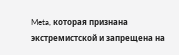Meta, которая признана экстремистской и запрещена на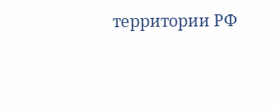территории РФ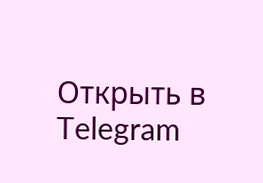Открыть в Telegram